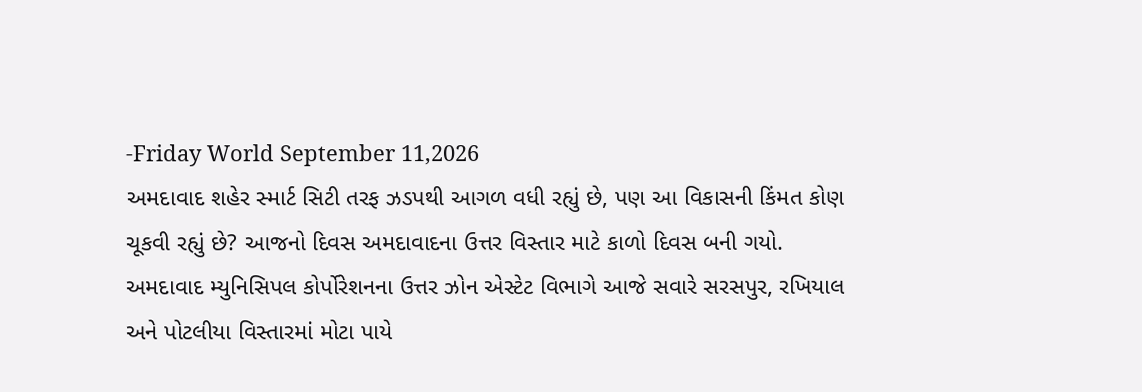-Friday World September 11,2026
અમદાવાદ શહેર સ્માર્ટ સિટી તરફ ઝડપથી આગળ વધી રહ્યું છે, પણ આ વિકાસની કિંમત કોણ ચૂકવી રહ્યું છે? આજનો દિવસ અમદાવાદના ઉત્તર વિસ્તાર માટે કાળો દિવસ બની ગયો. અમદાવાદ મ્યુનિસિપલ કોર્પોરેશનના ઉત્તર ઝોન એસ્ટેટ વિભાગે આજે સવારે સરસપુર, રખિયાલ અને પોટલીયા વિસ્તારમાં મોટા પાયે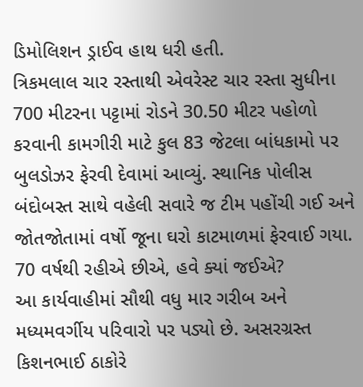ડિમોલિશન ડ્રાઈવ હાથ ધરી હતી.
ત્રિકમલાલ ચાર રસ્તાથી એવરેસ્ટ ચાર રસ્તા સુધીના 700 મીટરના પટ્ટામાં રોડને 30.50 મીટર પહોળો કરવાની કામગીરી માટે કુલ 83 જેટલા બાંધકામો પર બુલડોઝર ફેરવી દેવામાં આવ્યું. સ્થાનિક પોલીસ બંદોબસ્ત સાથે વહેલી સવારે જ ટીમ પહોંચી ગઈ અને જોતજોતામાં વર્ષો જૂના ઘરો કાટમાળમાં ફેરવાઈ ગયા.
70 વર્ષથી રહીએ છીએ, હવે ક્યાં જઈએ?
આ કાર્યવાહીમાં સૌથી વધુ માર ગરીબ અને મધ્યમવર્ગીય પરિવારો પર પડ્યો છે. અસરગ્રસ્ત કિશનભાઈ ઠાકોરે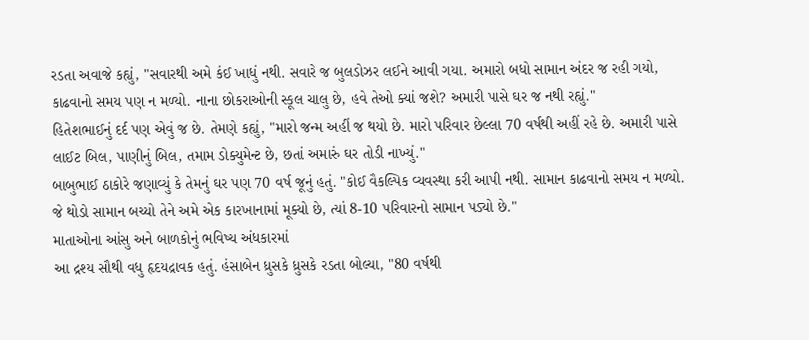રડતા અવાજે કહ્યું, "સવારથી અમે કંઈ ખાધું નથી. સવારે જ બુલડોઝર લઈને આવી ગયા. અમારો બધો સામાન અંદર જ રહી ગયો, કાઢવાનો સમય પણ ન મળ્યો. નાના છોકરાઓની સ્કૂલ ચાલુ છે, હવે તેઓ ક્યાં જશે? અમારી પાસે ઘર જ નથી રહ્યું."
હિતેશભાઈનું દર્દ પણ એવું જ છે. તેમણે કહ્યું, "મારો જન્મ અહીં જ થયો છે. મારો પરિવાર છેલ્લા 70 વર્ષથી અહીં રહે છે. અમારી પાસે લાઈટ બિલ, પાણીનું બિલ, તમામ ડોક્યુમેન્ટ છે, છતાં અમારું ઘર તોડી નાખ્યું."
બાબુભાઈ ઠાકોરે જણાવ્યું કે તેમનું ઘર પણ 70 વર્ષ જૂનું હતું. "કોઈ વૈકલ્પિક વ્યવસ્થા કરી આપી નથી. સામાન કાઢવાનો સમય ન મળ્યો. જે થોડો સામાન બચ્યો તેને અમે એક કારખાનામાં મૂક્યો છે, ત્યાં 8-10 પરિવારનો સામાન પડ્યો છે."
માતાઓના આંસુ અને બાળકોનું ભવિષ્ય અંધકારમાં
આ દ્રશ્ય સૌથી વધુ હૃદયદ્રાવક હતું. હંસાબેન ધ્રુસકે ધ્રુસકે રડતા બોલ્યા, "80 વર્ષથી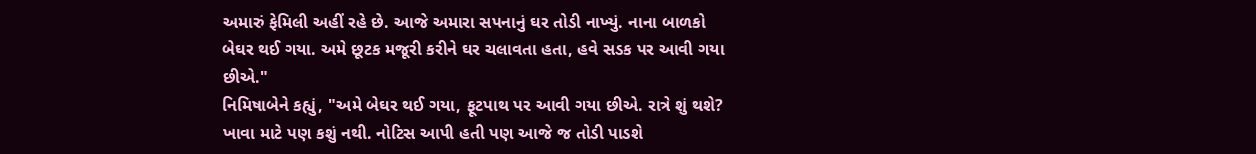અમારું ફેમિલી અહીં રહે છે. આજે અમારા સપનાનું ઘર તોડી નાખ્યું. નાના બાળકો બેઘર થઈ ગયા. અમે છૂટક મજૂરી કરીને ઘર ચલાવતા હતા, હવે સડક પર આવી ગયા છીએ."
નિમિષાબેને કહ્યું, "અમે બેઘર થઈ ગયા, ફૂટપાથ પર આવી ગયા છીએ. રાત્રે શું થશે? ખાવા માટે પણ કશું નથી. નોટિસ આપી હતી પણ આજે જ તોડી પાડશે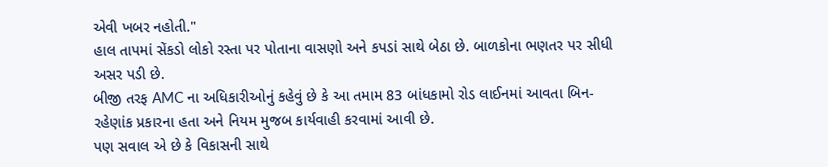એવી ખબર નહોતી."
હાલ તાપમાં સેંકડો લોકો રસ્તા પર પોતાના વાસણો અને કપડાં સાથે બેઠા છે. બાળકોના ભણતર પર સીધી અસર પડી છે.
બીજી તરફ AMC ના અધિકારીઓનું કહેવું છે કે આ તમામ 83 બાંધકામો રોડ લાઈનમાં આવતા બિન-રહેણાંક પ્રકારના હતા અને નિયમ મુજબ કાર્યવાહી કરવામાં આવી છે.
પણ સવાલ એ છે કે વિકાસની સાથે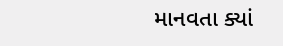માનવતા ક્યાં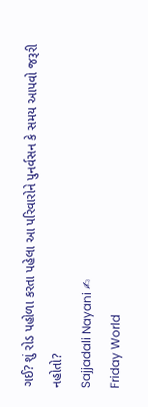ગઈ? શું રોડ પહોળા કરતા પહેલા આ પરિવારોને પુનર્વસન કે સમય આપવો જરૂરી નહોતો?
Sajjadali Nayani ✍
Friday World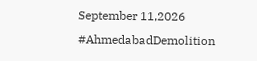September 11,2026
#AhmedabadDemolition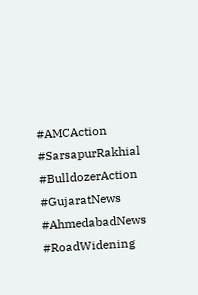#AMCAction #SarsapurRakhial #BulldozerAction #GujaratNews #AhmedabadNews #RoadWidening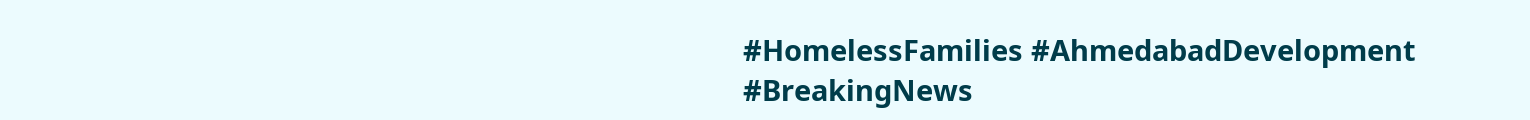#HomelessFamilies #AhmedabadDevelopment #BreakingNews